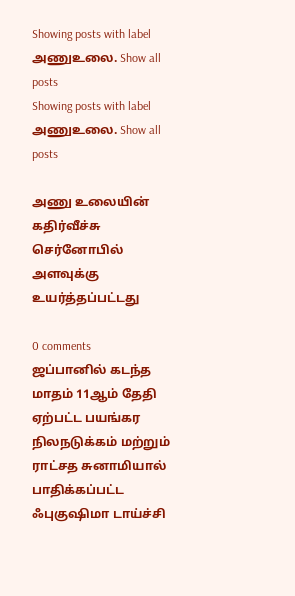Showing posts with label அணுஉலை. Show all posts
Showing posts with label அணுஉலை. Show all posts

அணு உலையின் கதிர்வீச்சு செர்னோபில் அளவுக்கு உயர்த்தப்பட்டது

0 comments
ஜப்பானில் கடந்த மாதம் 11ஆம் தேதி ஏற்பட்ட பயங்கர நிலநடுக்கம் மற்றும் ராட்சத சுனாமியால் பாதிக்கப்பட்ட ஃபுகுஷிமா டாய்ச்சி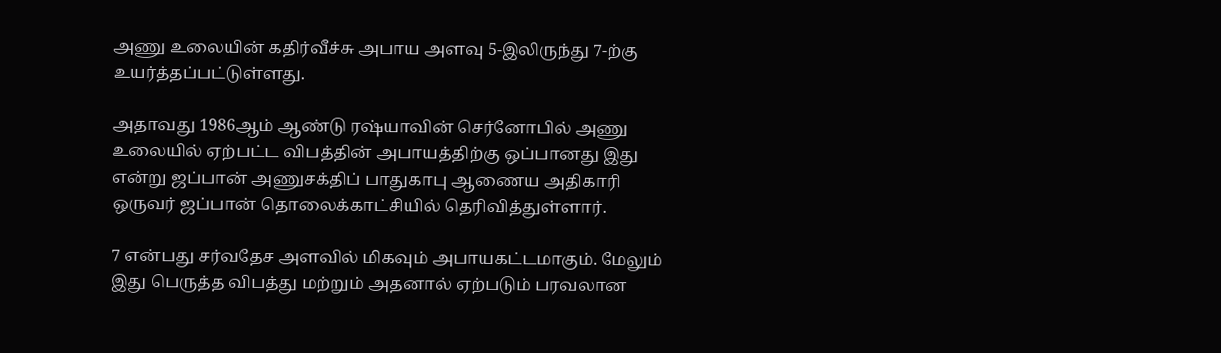அணு உலையின் கதிர்வீச்சு அபாய அளவு 5-இலிருந்து 7-ற்கு உயர்த்தப்பட்டுள்ளது.

அதாவது 1986ஆம் ஆண்டு ரஷ்யாவின் செர்னோபில் அணு உலையில் ஏற்பட்ட விபத்தின் அபாயத்திற்கு ஒப்பானது இது என்று ஜப்பான் அணுசக்திப் பாதுகாபு ஆணைய அதிகாரி ஒருவர் ஜப்பான் தொலைக்காட்சியில் தெரிவித்துள்ளார்.

7 என்பது சர்வதேச அளவில் மிகவும் அபாயகட்டமாகும். மேலும் இது பெருத்த விபத்து மற்றும் அதனால் ஏற்படும் பரவலான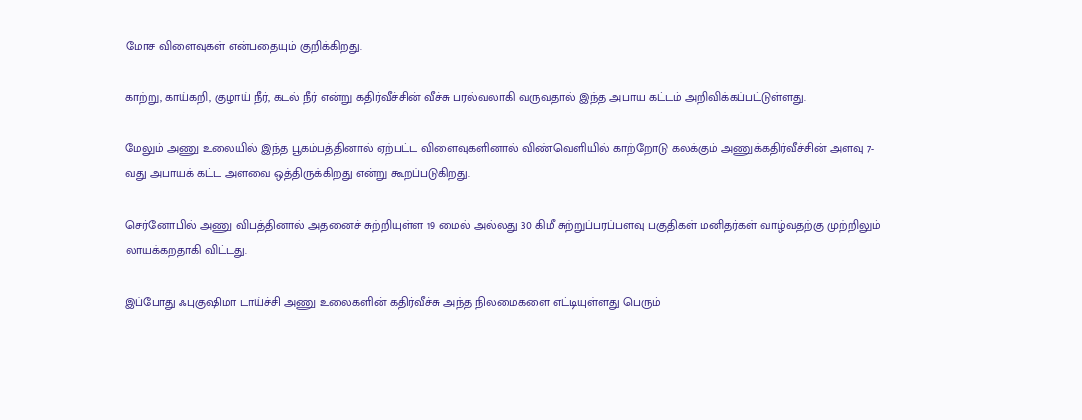மோச விளைவுகள் என்பதையும் குறிக்கிறது.

காற்று, காய்கறி, குழாய் நீர், கடல் நீர் என்று கதிர்வீச்சின் வீச்சு பரல்வலாகி வருவதால் இந்த அபாய கட்டம் அறிவிக்கப்பட்டுள்ளது.

மேலும் அணு உலையில் இந்த பூகம்பத்தினால் ஏற்பட்ட விளைவுகளினால் விண்வெளியில் காற்றோடு கலக்கும் அணுக்கதிர்வீச்சின் அளவு 7-வது அபாயக் கட்ட அளவை ஒத்திருக்கிறது என்று கூறப்படுகிறது.

செர்னோபில் அணு விபத்தினால் அதனைச் சுற்றியுள்ள 19 மைல் அல்லது 30 கிமீ சுற்றுப்பரப்பளவு பகுதிகள் மனிதர்கள் வாழ்வதற்கு முற்றிலும் லாயக்கறதாகி விட்டது.

இப்போது ஃபுகுஷிமா டாய்ச்சி அணு உலைகளின் கதிர்வீச்சு அந்த நிலமைகளை எட்டியுள்ளது பெரும்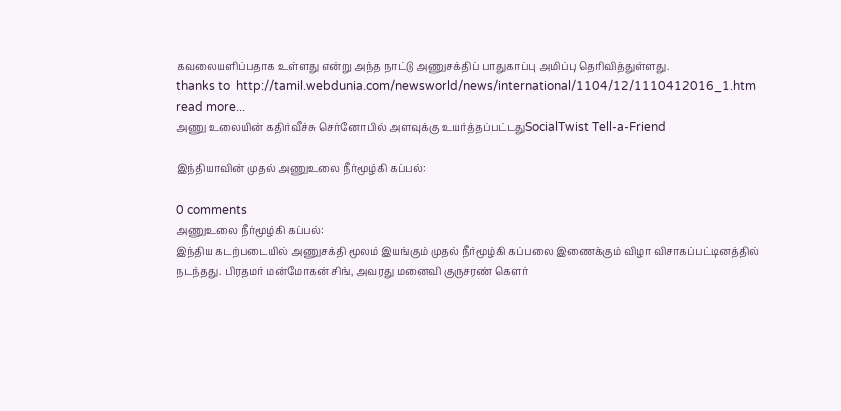கவலையளிப்பதாக உள்ளது என்று அந்த நாட்டு அணுசக்திப் பாதுகாப்பு அமிப்பு தெரிவித்துள்ளது.
thanks to  http://tamil.webdunia.com/newsworld/news/international/1104/12/1110412016_1.htm
read more...
அணு உலையின் கதிர்வீச்சு செர்னோபில் அளவுக்கு உயர்த்தப்பட்டதுSocialTwist Tell-a-Friend

இந்தியாவின் முதல் அணுஉலை நீர்மூழ்கி கப்பல்:

0 comments
அணுஉலை நீர்மூழ்கி கப்பல்:
இந்திய கடற்படையில் அணுசக்தி மூலம் இயங்கும் முதல் நீர்மூழ்கி கப்பலை இணைக்கும் விழா விசாகப்பட்டினத்தில் நடந்தது. பிரதமர் மன்மோகன் சிங், அவரது மனைவி குருசரண் கௌர்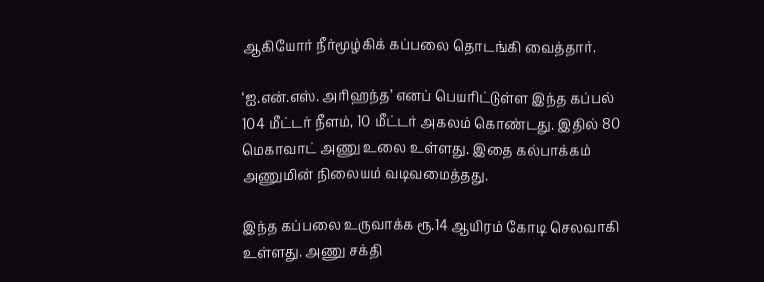ஆகியோர் நீர்மூழ்கிக் கப்பலை தொடங்கி வைத்தார்.

‘ஐ.என்.எஸ். அரிஹந்த’ எனப் பெயரிட்டுள்ள இந்த கப்பல் 104 மீட்டர் நீளம், 10 மீட்டர் அகலம் கொண்டது. இதில் 80 மெகாவாட் அணு உலை உள்ளது. இதை கல்பாக்கம் அணுமின் நிலையம் வடிவமைத்தது.

இந்த கப்பலை உருவாக்க ரூ.14 ஆயிரம் கோடி செலவாகி உள்ளது. அணு சக்தி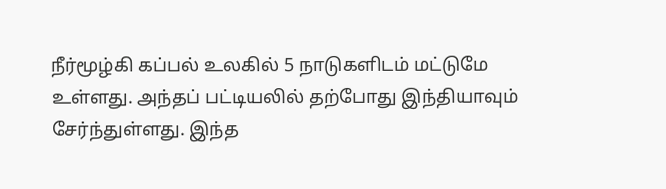நீர்மூழ்கி கப்பல் உலகில் 5 நாடுகளிடம் மட்டுமே உள்ளது. அந்தப் பட்டியலில் தற்போது இந்தியாவும் சேர்ந்துள்ளது. இந்த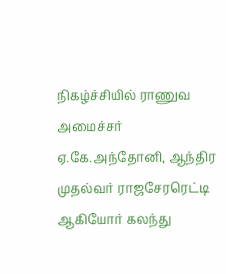நிகழ்ச்சியில் ராணுவ அமைச்சர் ஏ.கே.அந்தோனி, ஆந்திர முதல்வர் ராஜசேரரெட்டி ஆகியோர் கலந்து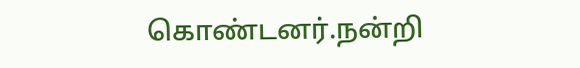கொண்டனர்.நன்றி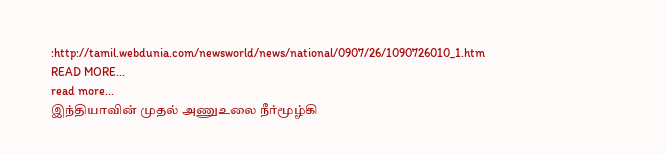:http://tamil.webdunia.com/newsworld/news/national/0907/26/1090726010_1.htm
READ MORE...
read more...
இந்தியாவின் முதல் அணுஉலை நீர்மூழ்கி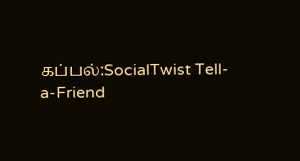கப்பல்:SocialTwist Tell-a-Friend